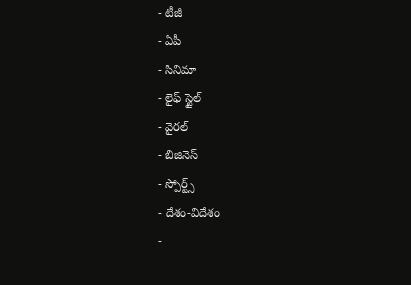- టీజీ
- ఏపీ
- సినిమా
- లైఫ్ స్టైల్
- వైరల్
- బిజినెస్
- స్పోర్ట్స్
- దేశం-విదేశం
-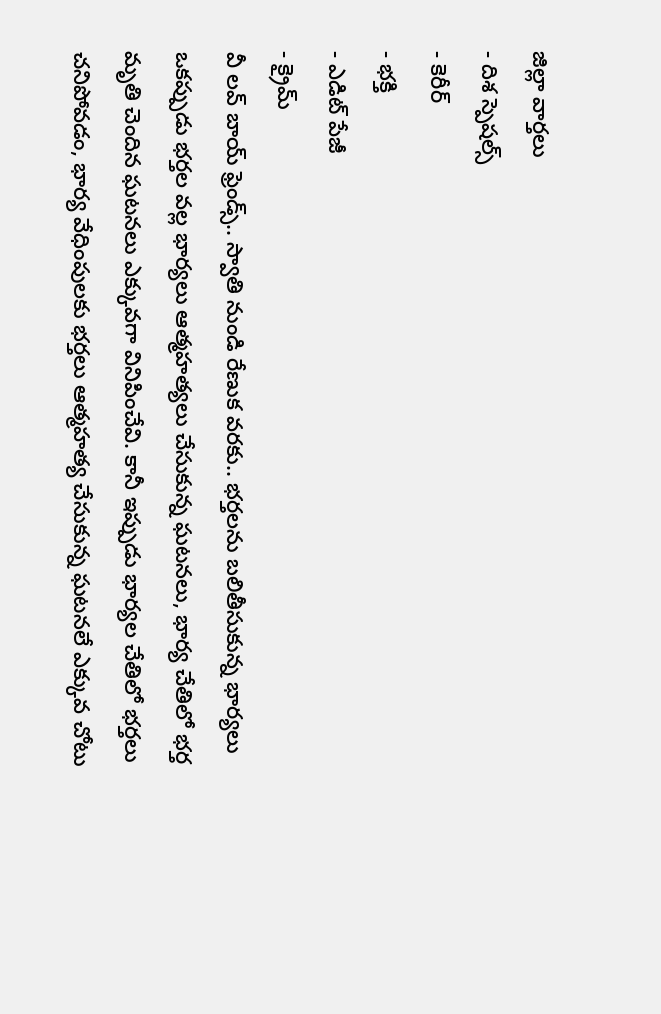జిల్లా వార్తలు
- దిశ స్పెషల్స్
- కెరీర్
- భక్తి
- ఎడిట్ పేజీ
- క్రైమ్
వీ లవ్ బాయ్ ఫ్రెండ్స్.. స్వాతి నుండి రేణుక వరకు.. భర్తలను బలితీసుకున్న భార్యలు
ఒకప్పుడు భర్తల వల్ల భార్యలు ఆత్మహత్యలు చేసుకున్న ఘటనలు, భార్య చేతిలో భర్త మృతి చెందిన ఘటనలు ఎక్కువగా వినిపించేవి. కానీ ఇప్పుడు భార్యల చేతిలో భర్తలు చనిపోవడం, భార్య వేధింపులకు భర్తలు ఆత్మహత్య చేసుకున్న ఘటనలే ఎక్కువ చోటు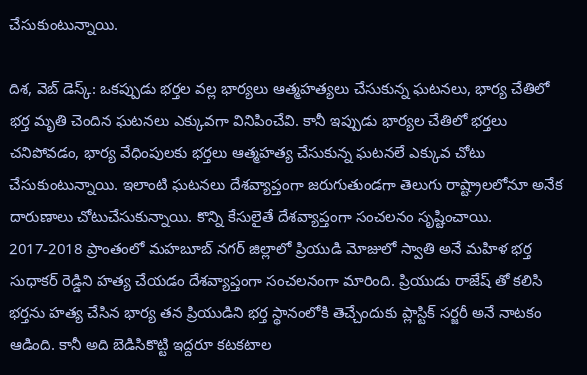చేసుకుంటున్నాయి.

దిశ, వెబ్ డెస్క్: ఒకప్పుడు భర్తల వల్ల భార్యలు ఆత్మహత్యలు చేసుకున్న ఘటనలు, భార్య చేతిలో భర్త మృతి చెందిన ఘటనలు ఎక్కువగా వినిపించేవి. కానీ ఇప్పుడు భార్యల చేతిలో భర్తలు చనిపోవడం, భార్య వేధింపులకు భర్తలు ఆత్మహత్య చేసుకున్న ఘటనలే ఎక్కువ చోటు చేసుకుంటున్నాయి. ఇలాంటి ఘటనలు దేశవ్యాప్తంగా జరుగుతుండగా తెలుగు రాష్ట్రాలలోనూ అనేక దారుణాలు చోటుచేసుకున్నాయి. కొన్ని కేసులైతే దేశవ్యాప్తంగా సంచలనం సృష్టించాయి. 2017-2018 ప్రాంతంలో మహబూబ్ నగర్ జిల్లాలో ప్రియుడి మోజులో స్వాతి అనే మహిళ భర్త సుధాకర్ రెడ్డిని హత్య చేయడం దేశవ్యాప్తంగా సంచలనంగా మారింది. ప్రియుడు రాజేష్ తో కలిసి భర్తను హత్య చేసిన భార్య తన ప్రియుడిని భర్త స్థానంలోకి తెచ్చేందుకు ప్లాస్టిక్ సర్జరీ అనే నాటకం ఆడింది. కానీ అది బెడిసికొట్టి ఇద్దరూ కటకటాల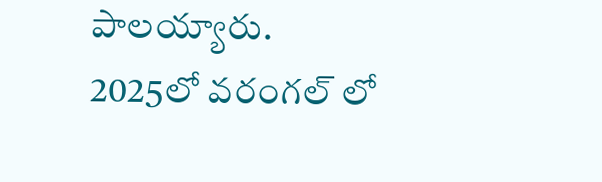పాలయ్యారు.
2025లో వరంగల్ లో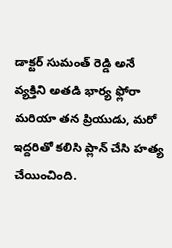డాక్టర్ సుమంత్ రెడ్డి అనే వ్యక్తిని అతడి భార్య ఫ్లోరా మరియా తన ప్రియుడు, మరో ఇద్దరితో కలిసి ప్లాన్ చేసి హత్య చేయించింది.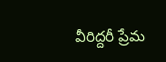వీరిద్దరీ ప్రేమ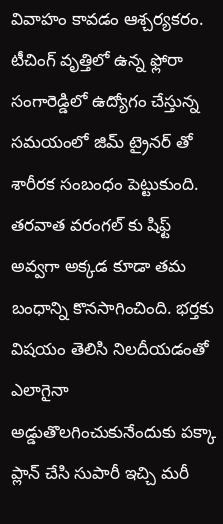వివాహం కావడం ఆశ్చర్యకరం. టీచింగ్ వృత్తిలో ఉన్న ఫ్లోరా సంగారెడ్డిలో ఉద్యోగం చేస్తున్న సమయంలో జిమ్ ట్రైనర్ తో శారీరక సంబంధం పెట్టుకుంది. తరవాత వరంగల్ కు షిఫ్ట్ అవ్వగా అక్కడ కూడా తమ బంధాన్ని కొనసాగించింది. భర్తకు విషయం తెలిసి నిలదీయడంతో ఎలాగైనా అడ్డుతొలగించుకునేందుకు పక్కా ప్లాన్ చేసి సుపారీ ఇచ్చి మరీ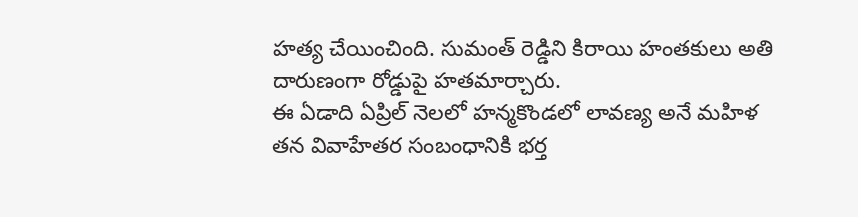హత్య చేయించింది. సుమంత్ రెడ్డిని కిరాయి హంతకులు అతి దారుణంగా రోడ్డుపై హతమార్చారు.
ఈ ఏడాది ఏప్రిల్ నెలలో హన్మకొండలో లావణ్య అనే మహిళ తన వివాహేతర సంబంధానికి భర్త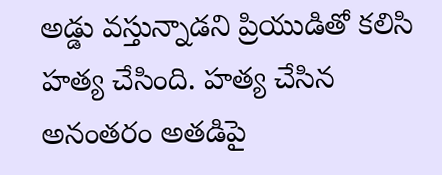అడ్డు వస్తున్నాడని ప్రియుడితో కలిసి హత్య చేసింది. హత్య చేసిన అనంతరం అతడిపై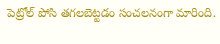పెట్రోల్ పోసి తగలబెట్టడం సంచలనంగా మారింది.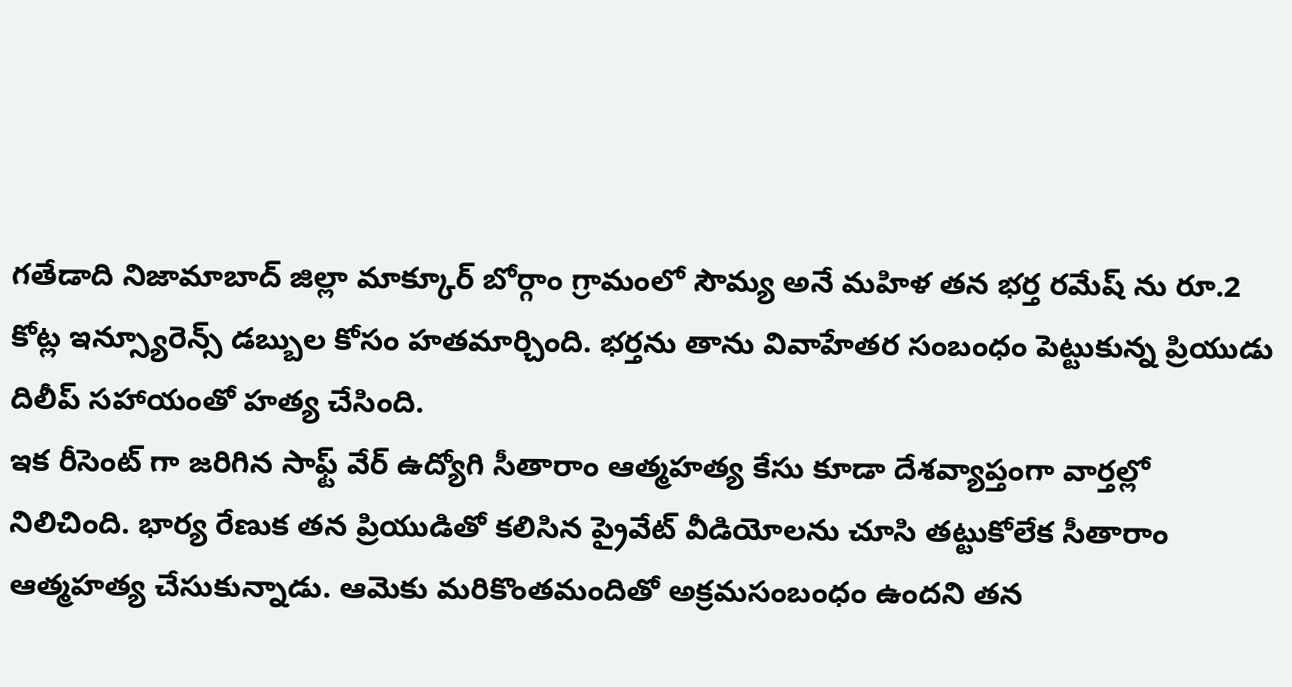గతేడాది నిజామాబాద్ జిల్లా మాక్కూర్ బోర్గాం గ్రామంలో సౌమ్య అనే మహిళ తన భర్త రమేష్ ను రూ.2 కోట్ల ఇన్స్యూరెన్స్ డబ్బుల కోసం హతమార్చింది. భర్తను తాను వివాహేతర సంబంధం పెట్టుకున్న ప్రియుడు దిలీప్ సహాయంతో హత్య చేసింది.
ఇక రీసెంట్ గా జరిగిన సాఫ్ట్ వేర్ ఉద్యోగి సీతారాం ఆత్మహత్య కేసు కూడా దేశవ్యాప్తంగా వార్తల్లో నిలిచింది. భార్య రేణుక తన ప్రియుడితో కలిసిన ప్రైవేట్ వీడియోలను చూసి తట్టుకోలేక సీతారాం ఆత్మహత్య చేసుకున్నాడు. ఆమెకు మరికొంతమందితో అక్రమసంబంధం ఉందని తన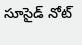సూసైడ్ నోట్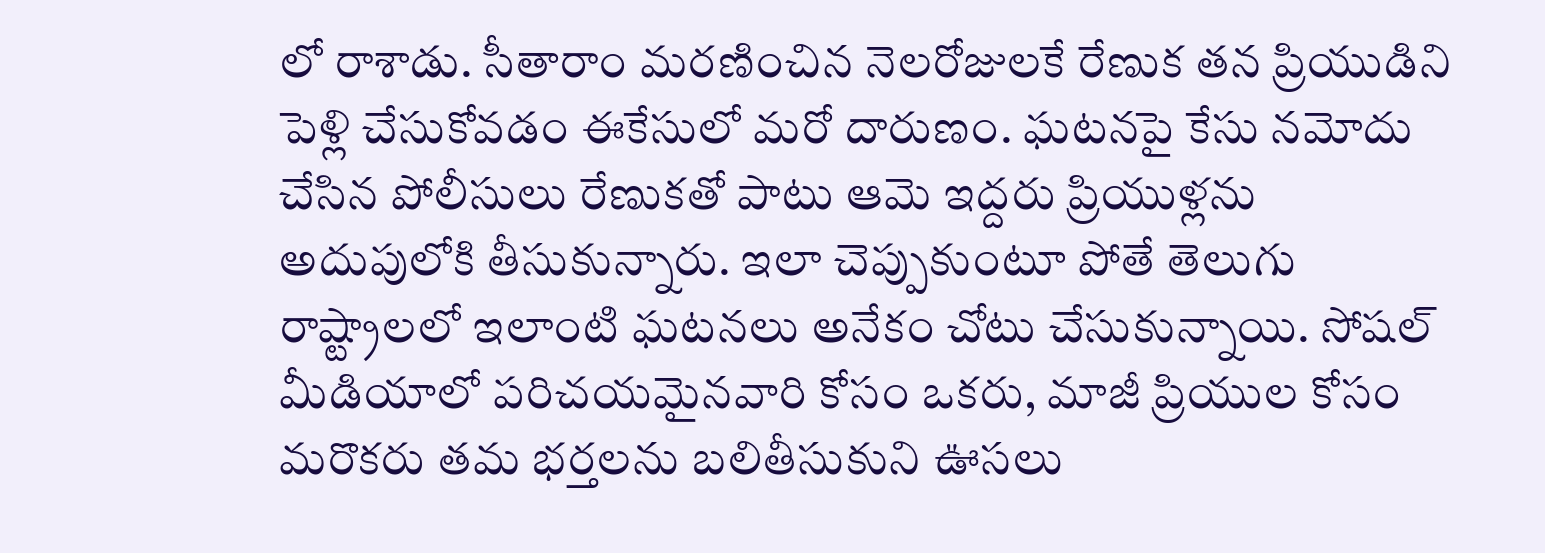లో రాశాడు. సీతారాం మరణించిన నెలరోజులకే రేణుక తన ప్రియుడిని పెళ్లి చేసుకోవడం ఈకేసులో మరో దారుణం. ఘటనపై కేసు నమోదు చేసిన పోలీసులు రేణుకతో పాటు ఆమె ఇద్దరు ప్రియుళ్లను అదుపులోకి తీసుకున్నారు. ఇలా చెప్పుకుంటూ పోతే తెలుగు రాష్ట్రాలలో ఇలాంటి ఘటనలు అనేకం చోటు చేసుకున్నాయి. సోషల్ మీడియాలో పరిచయమైనవారి కోసం ఒకరు, మాజీ ప్రియుల కోసం మరొకరు తమ భర్తలను బలితీసుకుని ఊసలు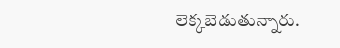లెక్కబెడుతున్నారు.